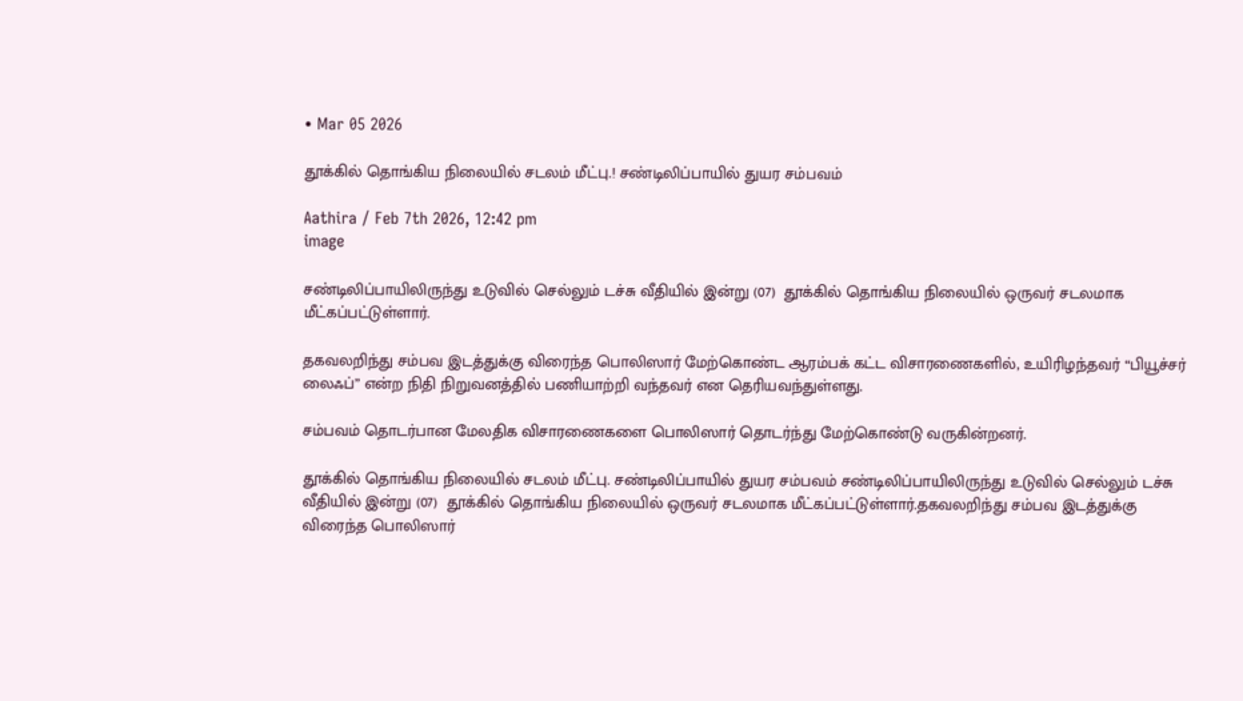• Mar 05 2026

தூக்கில் தொங்கிய நிலையில் சடலம் மீட்பு.! சண்டிலிப்பாயில் துயர சம்பவம்

Aathira / Feb 7th 2026, 12:42 pm
image

சண்டிலிப்பாயிலிருந்து உடுவில் செல்லும் டச்சு வீதியில் இன்று (07)  தூக்கில் தொங்கிய நிலையில் ஒருவர் சடலமாக மீட்கப்பட்டுள்ளார்.

தகவலறிந்து சம்பவ இடத்துக்கு விரைந்த பொலிஸார் மேற்கொண்ட ஆரம்பக் கட்ட விசாரணைகளில், உயிரிழந்தவர் “பியூச்சர் லைஃப்” என்ற நிதி நிறுவனத்தில் பணியாற்றி வந்தவர் என தெரியவந்துள்ளது.

சம்பவம் தொடர்பான மேலதிக விசாரணைகளை பொலிஸார் தொடர்ந்து மேற்கொண்டு வருகின்றனர்.

தூக்கில் தொங்கிய நிலையில் சடலம் மீட்பு. சண்டிலிப்பாயில் துயர சம்பவம் சண்டிலிப்பாயிலிருந்து உடுவில் செல்லும் டச்சு வீதியில் இன்று (07)  தூக்கில் தொங்கிய நிலையில் ஒருவர் சடலமாக மீட்கப்பட்டுள்ளார்.தகவலறிந்து சம்பவ இடத்துக்கு விரைந்த பொலிஸார்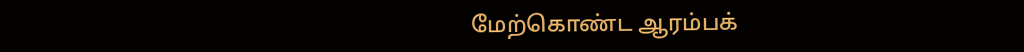மேற்கொண்ட ஆரம்பக்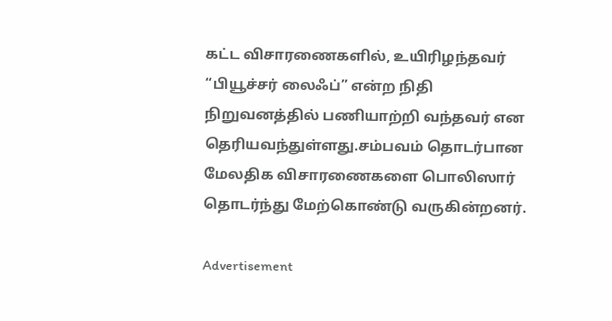கட்ட விசாரணைகளில், உயிரிழந்தவர் “பியூச்சர் லைஃப்” என்ற நிதி நிறுவனத்தில் பணியாற்றி வந்தவர் என தெரியவந்துள்ளது.சம்பவம் தொடர்பான மேலதிக விசாரணைகளை பொலிஸார் தொடர்ந்து மேற்கொண்டு வருகின்றனர்.

Advertisement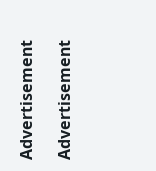Advertisement

Advertisement